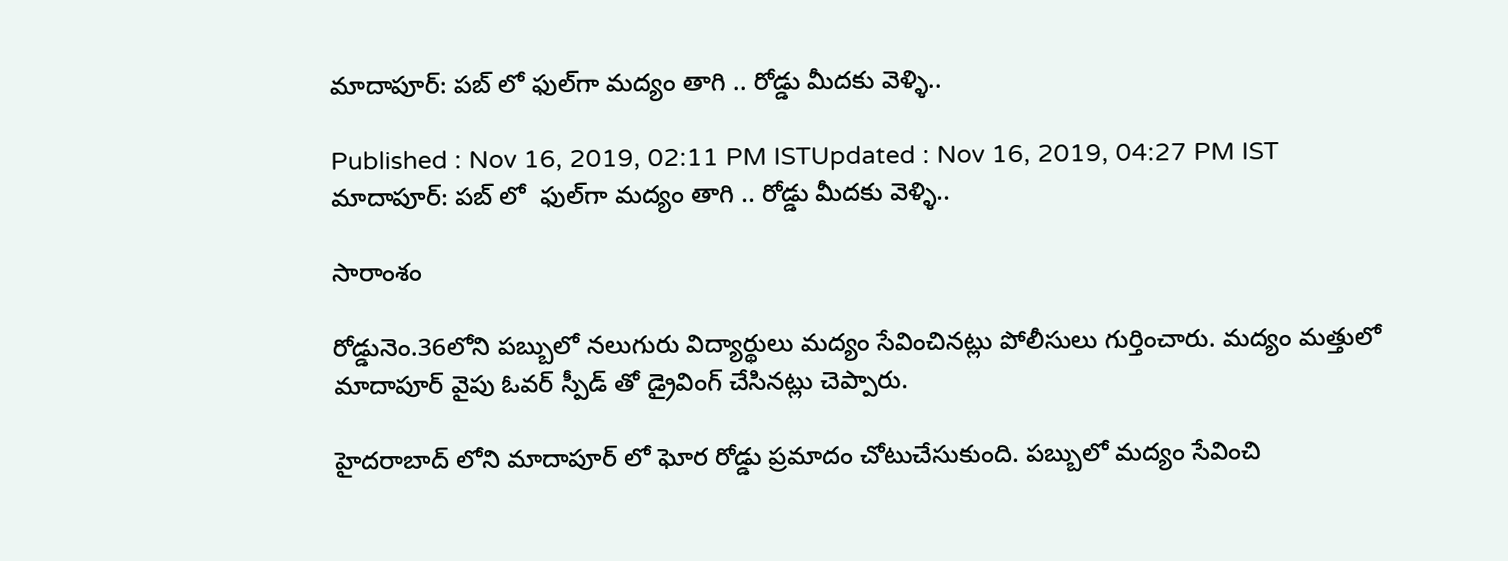మాదాపూర్: పబ్ లో ఫుల్‌గా మద్యం తాగి .. రోడ్డు మీదకు వెళ్ళి..

Published : Nov 16, 2019, 02:11 PM ISTUpdated : Nov 16, 2019, 04:27 PM IST
మాదాపూర్: పబ్ లో  ఫుల్‌గా మద్యం తాగి .. రోడ్డు మీదకు వెళ్ళి..

సారాంశం

రోడ్డునెం.36లోని పబ్బులో నలుగురు విద్యార్థులు మద్యం సేవించినట్లు పోలీసులు గుర్తించారు. మద్యం మత్తులో మాదాపూర్ వైపు ఓవర్ స్పీడ్ తో డ్రైవింగ్ చేసినట్లు చెప్పారు.

హైదరాబాద్ లోని మాదాపూర్ లో ఘోర రోడ్డు ప్రమాదం చోటుచేసుకుంది. పబ్బులో మద్యం సేవించి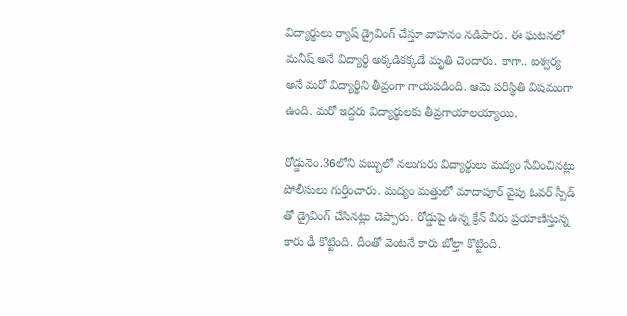విద్యార్థులు ర్యాష్ డ్రైవింగ్ చేస్తూ వాహనం నడిపారు. ఈ ఘటనలో మనీష్ అనే విద్యార్థి అక్కడికక్కడే మృతి చెందారు. కాగా.. ఐశ్వర్య అనే మరో విద్యార్థిని తీవ్రంగా గాయపడింది. ఆమె పరిస్థితి విషమంగా ఉంది. మరో ఇద్దరు విద్యార్థులకు తీవ్రగాయాలయ్యాయి.

రోడ్డునెం.36లోని పబ్బులో నలుగురు విద్యార్థులు మద్యం సేవించినట్లు పోలీసులు గుర్తించారు. మద్యం మత్తులో మాదాపూర్ వైపు ఓవర్ స్పీడ్ తో డ్రైవింగ్ చేసినట్లు చెప్పారు. రోడ్డుపై ఉన్న క్రేన్ వీరు ప్రయాణిస్తున్న కారు ఢీ కొట్టింది. దీంతో వెంటనే కారు బోల్తా కొట్టింది.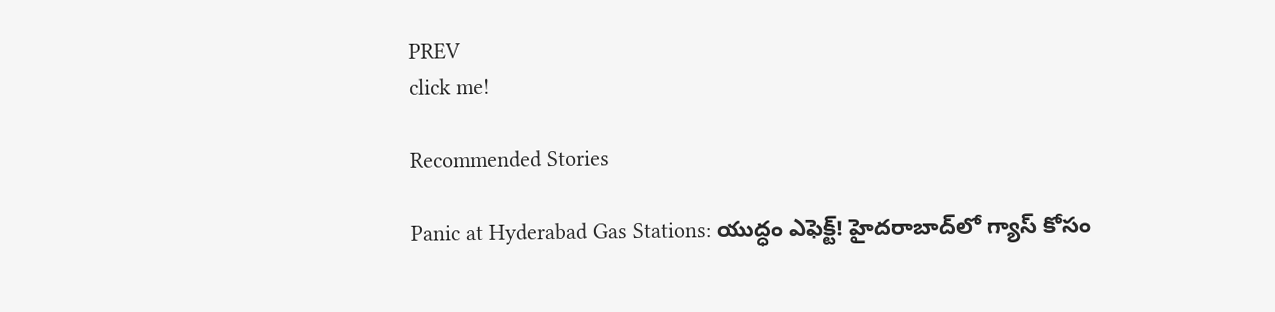PREV
click me!

Recommended Stories

Panic at Hyderabad Gas Stations: యుద్ధం ఎఫెక్ట్! హైదరాబాద్‌లో గ్యాస్ కోసం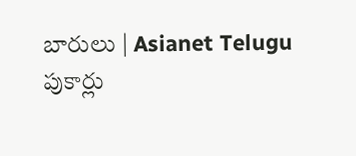బారులు | Asianet Telugu
పుకార్లు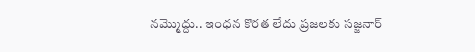నమ్మొద్దు.. ఇంధన కొరత లేదు ప్రజలకు సజ్జనార్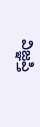విజ్ఞప్తి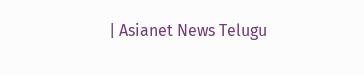| Asianet News Telugu